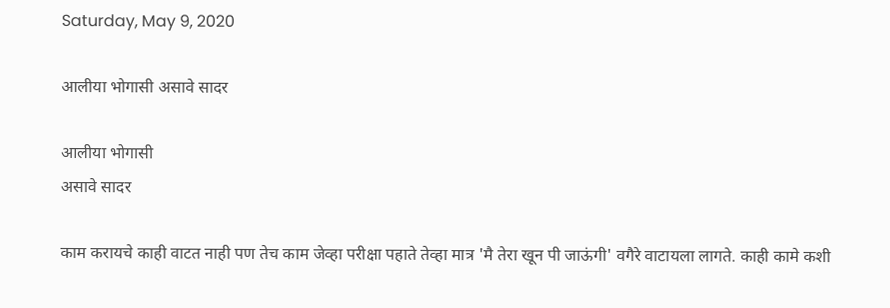Saturday, May 9, 2020

आलीया भोगासी असावे सादर

आलीया भोगासी
असावे सादर

काम करायचे काही वाटत नाही पण तेच काम जेव्हा परीक्षा पहाते तेव्हा मात्र 'मै तेरा खून पी जाऊंगी' वगैरे वाटायला लागते. काही कामे कशी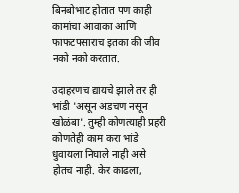बिनबोभाट होतात पण काही कामांचा आवाका आणि फाफटपसाराच इतका की जीव नको नको करतात.

उदाहरणच द्यायचे झाले तर ही भांडी 'असून अडचण नसून खोळंबा'. तुम्ही कोणत्याही प्रहरी कोणतेही काम करा भांडे धुवायला निघाले नाही असे होतच नाही. केर काढला,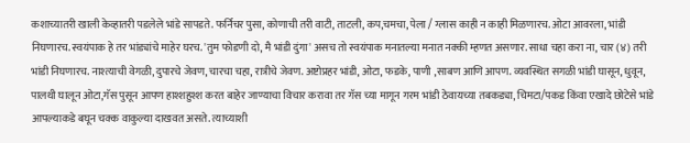कशाच्यातरी खाली केव्हातरी पडलेले भांडे सापडते. फर्निचर पुसा, कोणाची तरी वाटी, ताटली, कप,चमचा, पेला / ग्लास काही न काही मिळणारच. ओटा आवरला, भांडी निघणारच. स्वयंपाक हे तर भांड्यांचे माहेर घरच. 'तुम फोडणी दो, मै भांडी दुंगा' असच तो स्वयंपाक मनातल्या मनात नक्की म्हणत असणार. साधा चहा करा ना, चार (४) तरी भांडी निघणारच. नाश्त्याची वेगळी, दुपारचे जेवण, चारचा चहा, रात्रीचे जेवण. अष्टोप्रहर भांडी, ओटा, फडके, पाणी ,साबण आणि आपण. व्यवस्थित सगळी भांडी घासून, धुवून, पालथी घालून ओटा,गॅस पुसून आपण हाश्शहुश्श करत बाहेर जाण्याचा विचार करावा तर गॅस च्या मागून गरम भांडी ठेवायच्या तबकड्या, चिमटा/पकड किंवा एखादे छोटेसे भांडे आपल्याकडे बघून चक्क वाकुल्या दाखवत असते. त्याच्याशी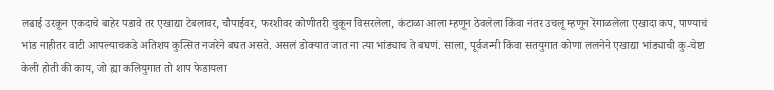लढाई उरकून एकदाचे बाहेर पडावे तर एखाद्या टेबलावर, चौपाईवर, फरशीवर कोणीतरी चुकून विसरलेला, कंटाळा आला म्हणून ठेवलेला किंवा नंतर उचलू म्हणून रेंगाळलेला एखादा कप, पाण्याचं भांड नाहीतर वाटी आपल्याचकडे अतिशय कुत्सित नजरेने बघत असते. असलं डोक्यात जात ना त्या भांड्याच ते बघणं. साला, पूर्वजन्मी किंवा सतयुगात कोणा ललनेने एखाद्या भांड्याची कु-चेष्टा केली होती की काय, जो ह्या कलियुगात तो शाप फेडायला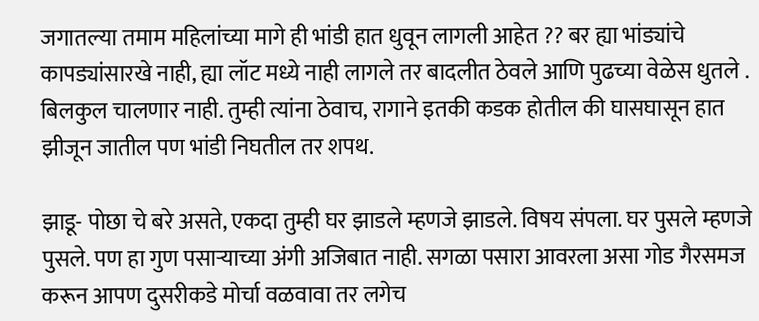जगातल्या तमाम महिलांच्या मागे ही भांडी हात धुवून लागली आहेत ?? बर ह्या भांड्यांचे कापड्यांसारखे नाही, ह्या लॉट मध्ये नाही लागले तर बादलीत ठेवले आणि पुढच्या वेळेस धुतले . बिलकुल चालणार नाही. तुम्ही त्यांना ठेवाच, रागाने इतकी कडक होतील की घासघासून हात झीजून जातील पण भांडी निघतील तर शपथ.

झाडू- पोछा चे बरे असते, एकदा तुम्ही घर झाडले म्हणजे झाडले. विषय संपला. घर पुसले म्हणजे पुसले. पण हा गुण पसाऱ्याच्या अंगी अजिबात नाही. सगळा पसारा आवरला असा गोड गैरसमज करून आपण दुसरीकडे मोर्चा वळवावा तर लगेच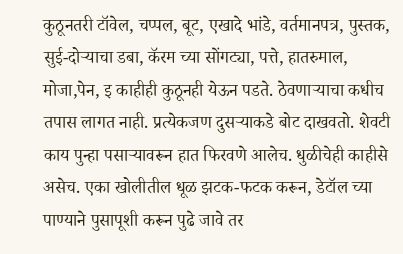कुठूनतरी टॉवेल, चप्पल, बूट, एखादे भांडे, वर्तमानपत्र, पुस्तक, सुई-दोऱ्याचा डबा, कॅरम च्या सोंगट्या, पत्ते, हातरुमाल, मोजा,पेन, इ काहीही कुठूनही येऊन पडते. ठेवणाऱ्याचा कधीच तपास लागत नाही. प्रत्येकजण दुसऱ्याकडे बोट दाखवतो. शेवटी काय पुन्हा पसाऱ्यावरून हात फिरवणे आलेच. धुळीचेही काहीसे असेच. एका खोलीतील धूळ झटक-फटक करून, डेटॉल च्या पाण्याने पुसापूशी करून पुढे जावे तर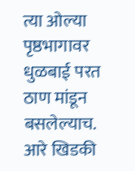त्या ओल्या पृष्ठभागावर धुळबाई परत ठाण मांडून बसलेल्याच. आरे खिडकी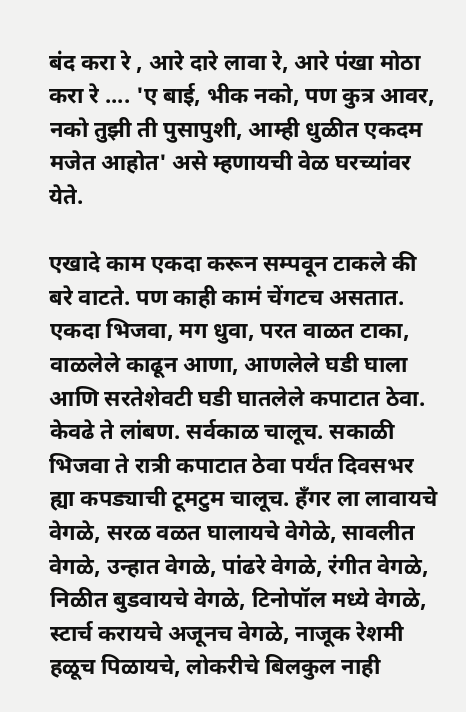बंद करा रे , आरे दारे लावा रे, आरे पंखा मोठा करा रे .... 'ए बाई, भीक नको, पण कुत्र आवर, नको तुझी ती पुसापुशी, आम्ही धुळीत एकदम मजेत आहोत' असे म्हणायची वेळ घरच्यांवर येते.

एखादे काम एकदा करून सम्पवून टाकले की बरे वाटते. पण काही कामं चेंगटच असतात. एकदा भिजवा, मग धुवा, परत वाळत टाका, वाळलेले काढून आणा, आणलेले घडी घाला आणि सरतेशेवटी घडी घातलेले कपाटात ठेवा. केवढे ते लांबण. सर्वकाळ चालूच. सकाळी भिजवा ते रात्री कपाटात ठेवा पर्यंत दिवसभर ह्या कपड्याची टूमटुम चालूच. हँगर ला लावायचे वेगळे, सरळ वळत घालायचे वेगेळे, सावलीत वेगळे, उन्हात वेगळे, पांढरे वेगळे, रंगीत वेगळे, निळीत बुडवायचे वेगळे, टिनोपॉल मध्ये वेगळे, स्टार्च करायचे अजूनच वेगळे, नाजूक रेशमी हळूच पिळायचे, लोकरीचे बिलकुल नाही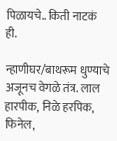पिळायचे.. किती नाटकं ही.

न्हाणीघर/बाथरूम धुण्याचे अजूनच वेगळे तंत्र. लाल हारपीक, निळे हरपिक, फिनेल,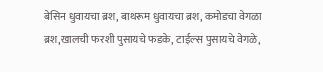बेसिन धुवायचा ब्रश, बाथरूम धुवायचा ब्रश, कमोडचा वेगळा ब्रश,खालची फरशी पुसायचे फडके, टाईल्स पुसायचे वेगळे,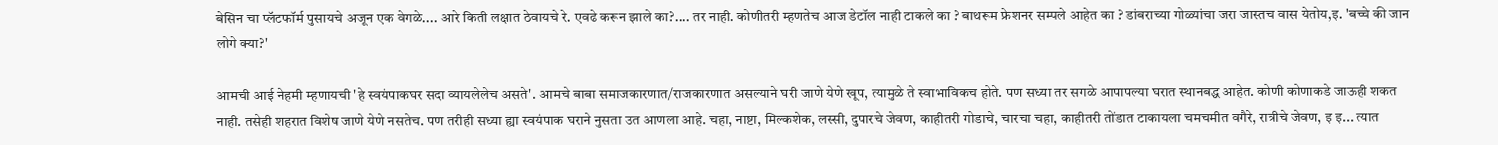बेसिन चा प्लॅटफॉर्म पुसायचे अजून एक वेगळे.... आरे किती लक्षात ठेवायचे रे. एवढे करून झाले का?.... तर नाही. कोणीतरी म्हणतेच आज डेटॉल नाही टाकले का ? बाथरूम फ्रेशनर सम्पले आहेत का ? डांबराच्या गोळ्यांचा जरा जास्तच वास येतोय,इ. 'बच्चे की जान लोगे क्या?'

आमची आई नेहमी म्हणायची 'हे स्वयंपाकघर सदा व्यायलेलेच असते'. आमचे बाबा समाजकारणात/राजकारणात असल्याने घरी जाणे येणे खूप, त्यामुळे ते स्वाभाविकच होते. पण सध्या तर सगळे आपापल्या घरात स्थानबद्ध आहेत. कोणी कोणाकडे जाऊही शकत नाही. तसेही शहरात विशेष जाणे येणे नसतेच. पण तरीही सध्या ह्या स्वयंपाक घराने नुसता उत आणला आहे. चहा, नाष्टा, मिल्कशेक, लस्सी, दुपारचे जेवण, काहीतरी गोडाचे, चारचा चहा, काहीतरी तोंडात टाकायला चमचमीत वगैरे, रात्रीचे जेवण, इ इ... त्यात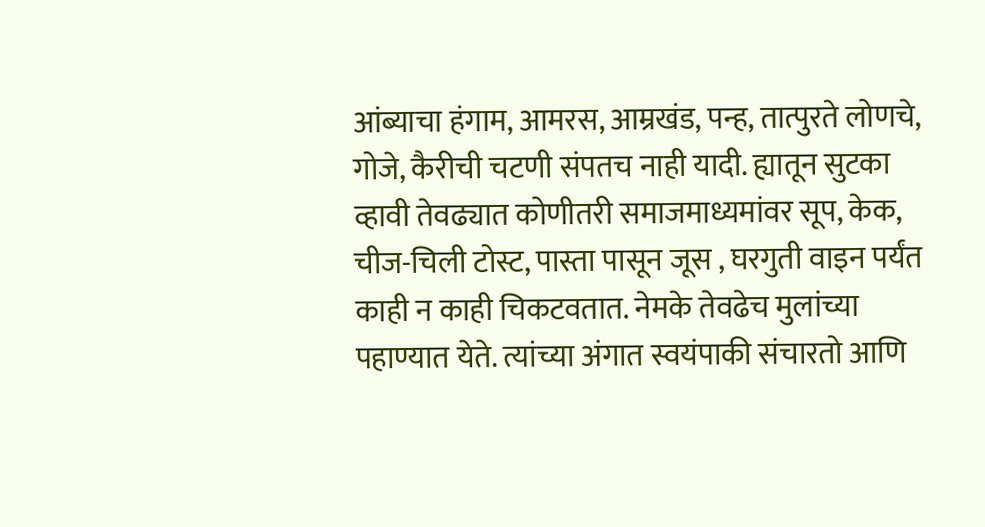आंब्याचा हंगाम, आमरस, आम्रखंड, पन्ह, तात्पुरते लोणचे, गोजे, कैरीची चटणी संपतच नाही यादी. ह्यातून सुटका व्हावी तेवढ्यात कोणीतरी समाजमाध्यमांवर सूप, केक, चीज-चिली टोस्ट, पास्ता पासून जूस , घरगुती वाइन पर्यंत काही न काही चिकटवतात. नेमके तेवढेच मुलांच्या पहाण्यात येते. त्यांच्या अंगात स्वयंपाकी संचारतो आणि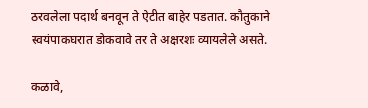ठरवलेला पदार्थ बनवून ते ऐटीत बाहेर पडतात. कौतुकाने स्वयंपाकघरात डोकवावे तर ते अक्षरशः व्यायलेले असते.

कळावे,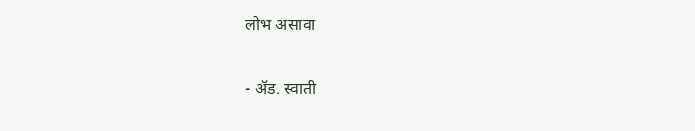लोभ असावा

- ॲड. स्वाती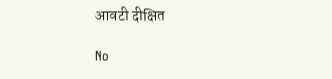आवटी दीक्षित

No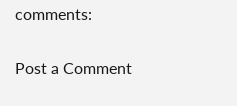comments:

Post a Comment